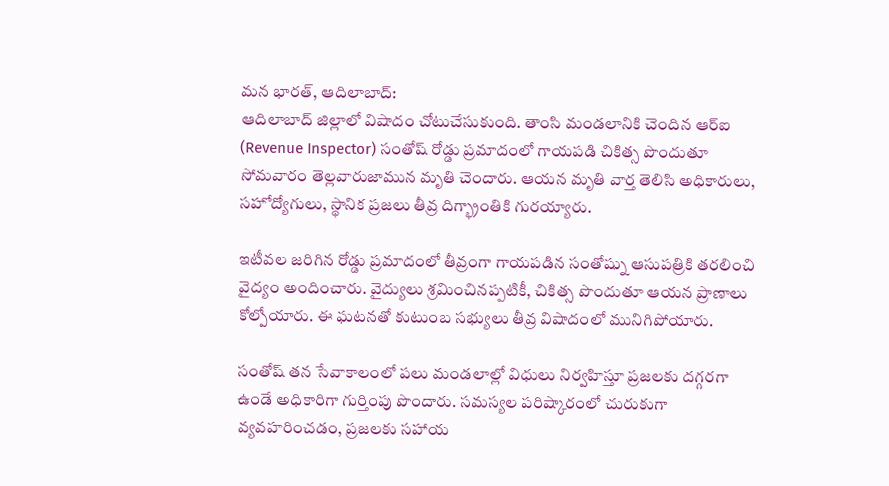మన భారత్, ఆదిలాబాద్:
ఆదిలాబాద్ జిల్లాలో విషాదం చోటుచేసుకుంది. తాంసి మండలానికి చెందిన ఆర్ఐ (Revenue Inspector) సంతోష్ రోడ్డు ప్రమాదంలో గాయపడి చికిత్స పొందుతూ సోమవారం తెల్లవారుజామున మృతి చెందారు. ఆయన మృతి వార్త తెలిసి అధికారులు, సహోద్యోగులు, స్థానిక ప్రజలు తీవ్ర దిగ్భ్రాంతికి గురయ్యారు.

ఇటీవల జరిగిన రోడ్డు ప్రమాదంలో తీవ్రంగా గాయపడిన సంతోష్ను ఆసుపత్రికి తరలించి వైద్యం అందించారు. వైద్యులు శ్రమించినప్పటికీ, చికిత్స పొందుతూ ఆయన ప్రాణాలు కోల్పోయారు. ఈ ఘటనతో కుటుంబ సభ్యులు తీవ్ర విషాదంలో మునిగిపోయారు.

సంతోష్ తన సేవాకాలంలో పలు మండలాల్లో విధులు నిర్వహిస్తూ ప్రజలకు దగ్గరగా ఉండే అధికారిగా గుర్తింపు పొందారు. సమస్యల పరిష్కారంలో చురుకుగా వ్యవహరించడం, ప్రజలకు సహాయ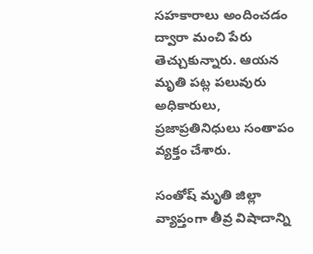సహకారాలు అందించడం ద్వారా మంచి పేరు తెచ్చుకున్నారు. ఆయన మృతి పట్ల పలువురు అధికారులు, ప్రజాప్రతినిధులు సంతాపం వ్యక్తం చేశారు.

సంతోష్ మృతి జిల్లా వ్యాప్తంగా తీవ్ర విషాదాన్ని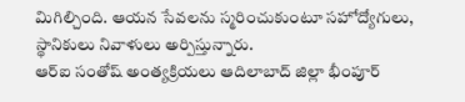మిగిల్చింది. ఆయన సేవలను స్మరించుకుంటూ సహోద్యోగులు, స్థానికులు నివాళులు అర్పిస్తున్నారు.
ఆర్ఐ సంతోష్ అంత్యక్రియలు ఆదిలాబాద్ జిల్లా భీంపూర్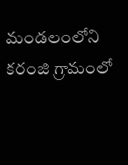మండలంలోని కరంజి గ్రామంలో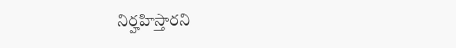నిర్హహిస్తారని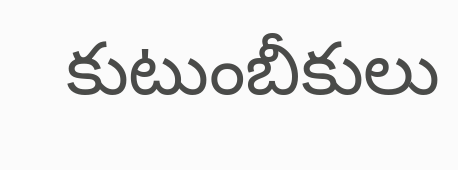కుటుంబీకులు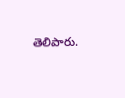తెలిపారు.